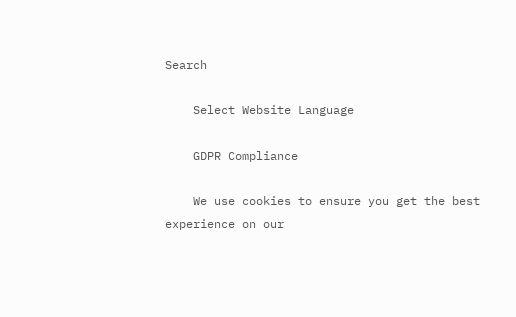Search

    Select Website Language

    GDPR Compliance

    We use cookies to ensure you get the best experience on our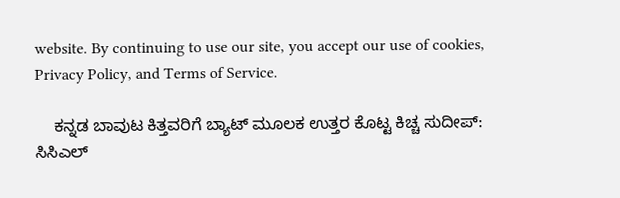website. By continuing to use our site, you accept our use of cookies, Privacy Policy, and Terms of Service.

    ಕನ್ನಡ ಬಾವುಟ ಕಿತ್ತವರಿಗೆ ಬ್ಯಾಟ್ ಮೂಲಕ ಉತ್ತರ ಕೊಟ್ಟ ಕಿಚ್ಚ ಸುದೀಪ್‌: ಸಿಸಿಎಲ್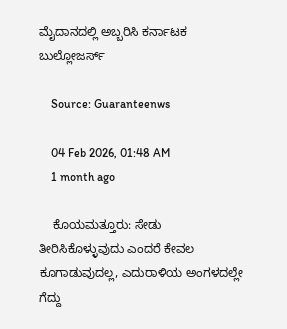ಮೈದಾನದಲ್ಲಿ ಅಬ್ಬರಿಸಿ ಕರ್ನಾಟಕ ಬುಲ್ಲೋಜರ್ಸ್

    Source: Guaranteenws

    04 Feb 2026, 01:48 AM
    1 month ago

    ಕೊಯಮತ್ತೂರು: ಸೇಡು ತೀರಿಸಿಕೊಳ್ಳುವುದು ಎಂದರೆ ಕೇವಲ ಕೂಗಾಡುವುದಲ್ಲ, ಎದುರಾಳಿಯ ಅಂಗಳದಲ್ಲೇ ಗೆದ್ದು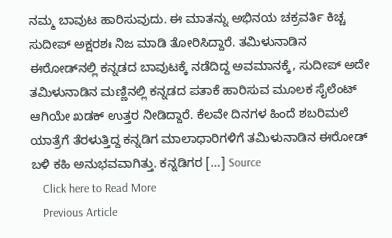ನಮ್ಮ ಬಾವುಟ ಹಾರಿಸುವುದು. ಈ ಮಾತನ್ನು ಅಭಿನಯ ಚಕ್ರವರ್ತಿ ಕಿಚ್ಚ ಸುದೀಪ್ ಅಕ್ಷರಶಃ ನಿಜ ಮಾಡಿ ತೋರಿಸಿದ್ದಾರೆ. ತಮಿಳುನಾಡಿನ ಈರೋಡ್‌ನಲ್ಲಿ ಕನ್ನಡದ ಬಾವುಟಕ್ಕೆ ನಡೆದಿದ್ದ ಅವಮಾನಕ್ಕೆ, ಸುದೀಪ್ ಅದೇ ತಮಿಳುನಾಡಿನ ಮಣ್ಣಿನಲ್ಲಿ ಕನ್ನಡದ ಪತಾಕೆ ಹಾರಿಸುವ ಮೂಲಕ ಸೈಲೆಂಟ್ ಆಗಿಯೇ ಖಡಕ್ ಉತ್ತರ ನೀಡಿದ್ದಾರೆ. ಕೆಲವೇ ದಿನಗಳ ಹಿಂದೆ ಶಬರಿಮಲೆ ಯಾತ್ರೆಗೆ ತೆರಳುತ್ತಿದ್ದ ಕನ್ನಡಿಗ ಮಾಲಾಧಾರಿಗಳಿಗೆ ತಮಿಳುನಾಡಿನ ಈರೋಡ್ ಬಳಿ ಕಹಿ ಅನುಭವವಾಗಿತ್ತು. ಕನ್ನಡಿಗರ […] Source
    Click here to Read More
    Previous Article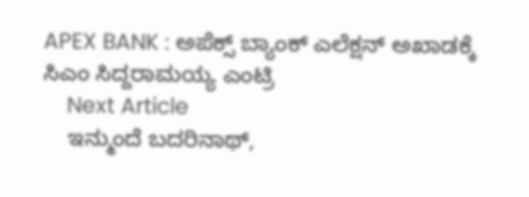APEX BANK : ಅಪೆಕ್ಸ್ ಬ್ಯಾಂಕ್ ಎಲೆಕ್ಷನ್ ಅಖಾಡಕ್ಕೆ ಸಿಎಂ ಸಿದ್ದರಾಮಯ್ಯ ಎಂಟ್ರಿ
    Next Article
    ಇನ್ಮುಂದೆ ಬದರಿನಾಥ್‌,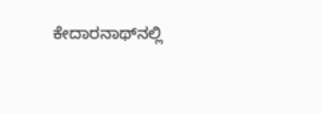ಕೇದಾರನಾಥ್‌ನಲ್ಲಿ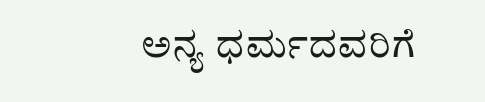ಅನ್ಯ ಧರ್ಮದವರಿಗೆ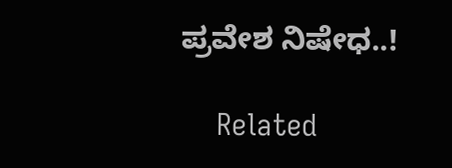ಪ್ರವೇಶ ನಿಷೇಧ..!

    Related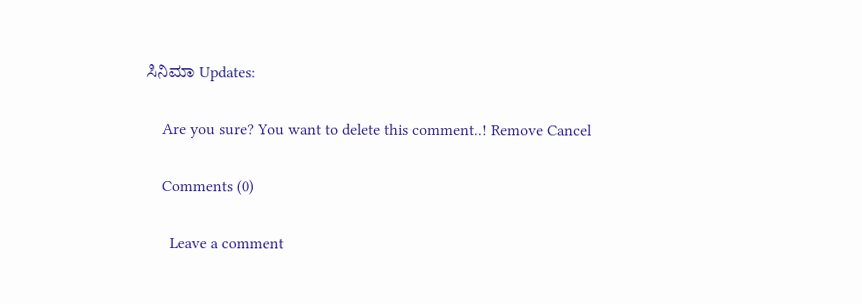ಸಿನಿಮಾ Updates:

    Are you sure? You want to delete this comment..! Remove Cancel

    Comments (0)

      Leave a comment